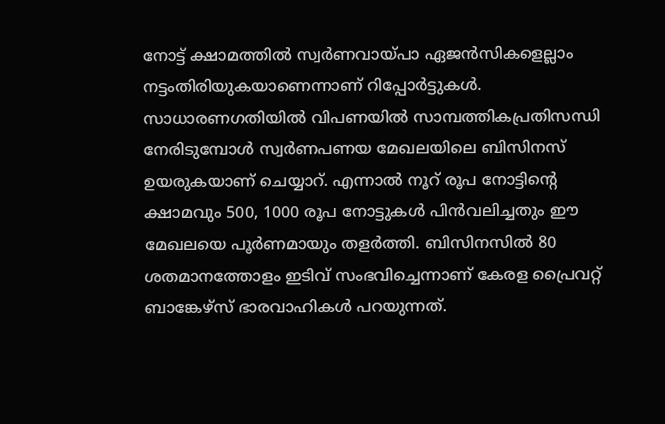നോട്ട് ക്ഷാമത്തില്‍ സ്വര്‍ണവായ്പാ ഏജന്‍സികളെല്ലാം നട്ടംതിരിയുകയാണെന്നാണ് റിപ്പോര്‍ട്ടുകള്‍. സാധാരണഗതിയില്‍ വിപണയില്‍ സാമ്പത്തികപ്രതിസന്ധി നേരിടുമ്പോള്‍ സ്വര്‍ണപണയ മേഖലയിലെ ബിസിനസ് ഉയരുകയാണ് ചെയ്യാറ്. എന്നാല്‍ നൂറ് രൂപ നോട്ടിന്റെ ക്ഷാമവും 500, 1000 രൂപ നോട്ടുകള്‍ പിന്‍വലിച്ചതും ഈ മേഖലയെ പൂര്‍ണമായും തളര്‍ത്തി. ബിസിനസില്‍ 80 ശതമാനത്തോളം ഇടിവ് സംഭവിച്ചെന്നാണ് കേരള പ്രൈവറ്റ് ബാങ്കേഴ്‌സ് ഭാരവാഹികള്‍ പറയുന്നത്.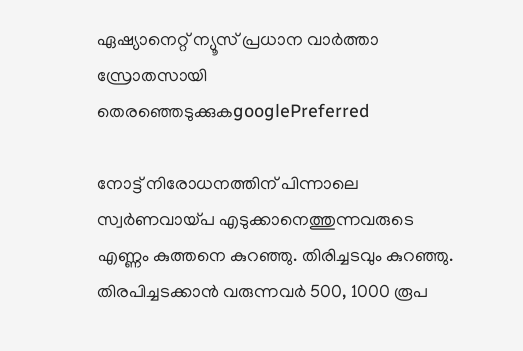ഏഷ്യാനെറ്റ് ന്യൂസ് പ്രധാന വാർത്താ സ്രോതസായി തെരഞ്ഞെടുക്കുകgooglePreferred

നോട്ട് നിരോധനത്തിന് പിന്നാലെ സ്വര്‍ണവായ്പ എടുക്കാനെത്തുന്നവരുടെ എണ്ണം കുത്തനെ കുറഞ്ഞു. തിരിച്ചടവും കുറഞ്ഞു. തിരപിച്ചടക്കാന്‍ വരുന്നവര്‍ 500, 1000 രൂപ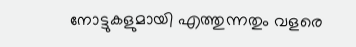നോട്ടുകളുമായി എത്തുന്നതും വളരെ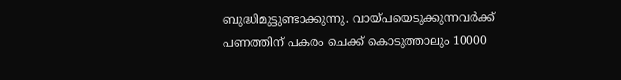ബുദ്ധിമുട്ടുണ്ടാക്കുന്നു. വായ്പയെടുക്കുന്നവര്‍ക്ക് പണത്തിന് പകരം ചെക്ക് കൊടുത്താലും 10000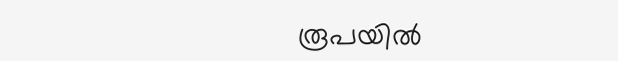രൂപയില്‍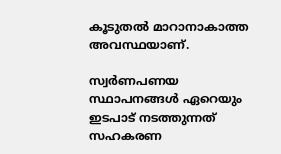കൂടുതല്‍ മാറാനാകാത്ത അവസ്ഥയാണ്.

സ്വര്‍ണപണയ സ്ഥാപനങ്ങള്‍ ഏറെയും ഇടപാട് നടത്തുന്നത് സഹകരണ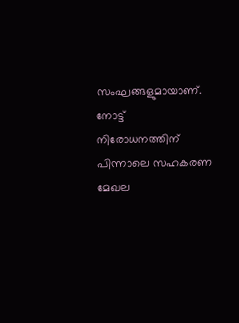സംഘങ്ങളുമായാണ്. നോട്ട് നിരോധനത്തിന് പിന്നാലെ സഹകരണ മേഖല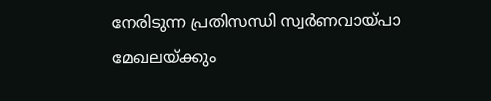നേരിടുന്ന പ്രതിസന്ധി സ്വര്‍ണവായ്പാ മേഖലയ്ക്കും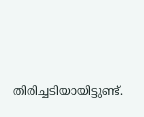തിരിച്ചടിയായിട്ടുണ്ട്.